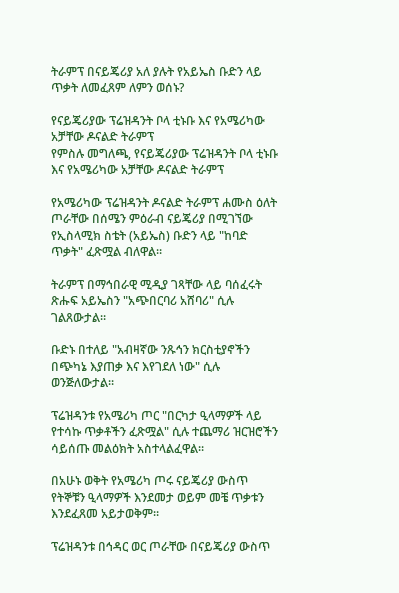ትራምፕ በናይጄሪያ አለ ያሉት የአይኤስ ቡድን ላይ ጥቃት ለመፈጸም ለምን ወሰኑ?

የናይጄሪያው ፕሬዝዳንት ቦላ ቲኑቡ እና የአሜሪካው አቻቸው ዶናልድ ትራምፕ
የምስሉ መግለጫ, የናይጄሪያው ፕሬዝዳንት ቦላ ቲኑቡ እና የአሜሪካው አቻቸው ዶናልድ ትራምፕ

የአሜሪካው ፕሬዝዳንት ዶናልድ ትራምፕ ሐሙስ ዕለት ጦራቸው በሰሜን ምዕራብ ናይጄሪያ በሚገኘው የኢስላሚክ ስቴት (አይኤስ) ቡድን ላይ "ከባድ ጥቃት" ፈጽሟል ብለዋል።

ትራምፕ በማኅበራዊ ሚዲያ ገጻቸው ላይ ባሰፈሩት ጽሑፍ አይኤስን "አጭበርባሪ አሸባሪ" ሲሉ ገልጸውታል።

ቡድኑ በተለይ "አብዛኛው ንጹኅን ክርስቲያኖችን በጭካኔ እያጠቃ እና እየገደለ ነው" ሲሉ ወንጅለውታል።

ፕሬዝዳንቱ የአሜሪካ ጦር "በርካታ ዒላማዎች ላይ የተሳኩ ጥቃቶችን ፈጽሟል" ሲሉ ተጨማሪ ዝርዝሮችን ሳይሰጡ መልዕክት አስተላልፈዋል።

በአሁኑ ወቅት የአሜሪካ ጦሩ ናይጄሪያ ውስጥ የትኞቹን ዒላማዎች እንደመታ ወይም መቼ ጥቃቱን እንደፈጸመ አይታወቅም።

ፕሬዝዳንቱ በኅዳር ወር ጦራቸው በናይጄሪያ ውስጥ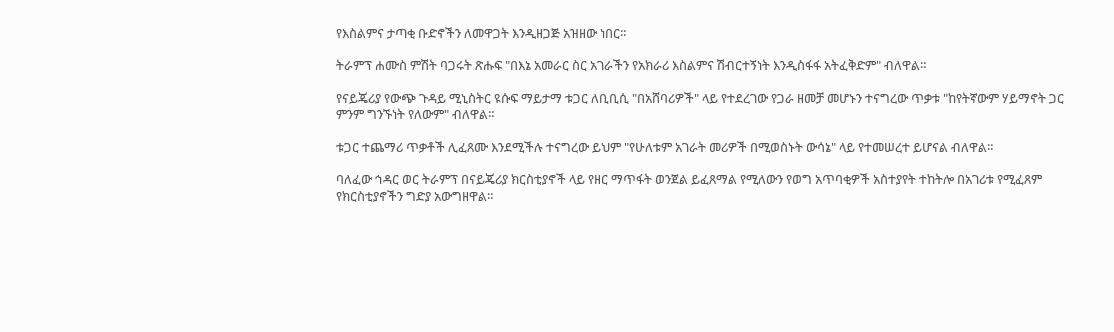የእስልምና ታጣቂ ቡድኖችን ለመዋጋት እንዲዘጋጅ አዝዘው ነበር።

ትራምፕ ሐሙስ ምሽት ባጋሩት ጽሑፍ "በእኔ አመራር ስር አገራችን የአክራሪ እስልምና ሽብርተኝነት እንዲስፋፋ አትፈቅድም" ብለዋል።

የናይጄሪያ የውጭ ጉዳይ ሚኒስትር ዩሱፍ ማይታማ ቱጋር ለቢቢሲ "በአሸባሪዎች" ላይ የተደረገው የጋራ ዘመቻ መሆኑን ተናግረው ጥቃቱ "ከየትኛውም ሃይማኖት ጋር ምንም ግንኙነት የለውም" ብለዋል።

ቱጋር ተጨማሪ ጥቃቶች ሊፈጸሙ እንደሚችሉ ተናግረው ይህም "የሁለቱም አገራት መሪዎች በሚወስኑት ውሳኔ" ላይ የተመሠረተ ይሆናል ብለዋል።

ባለፈው ኅዳር ወር ትራምፕ በናይጄሪያ ክርስቲያኖች ላይ የዘር ማጥፋት ወንጀል ይፈጸማል የሚለውን የወግ አጥባቂዎች አስተያየት ተከትሎ በአገሪቱ የሚፈጸም የክርስቲያኖችን ግድያ አውግዘዋል።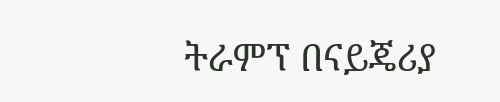ትራምፕ በናይጄሪያ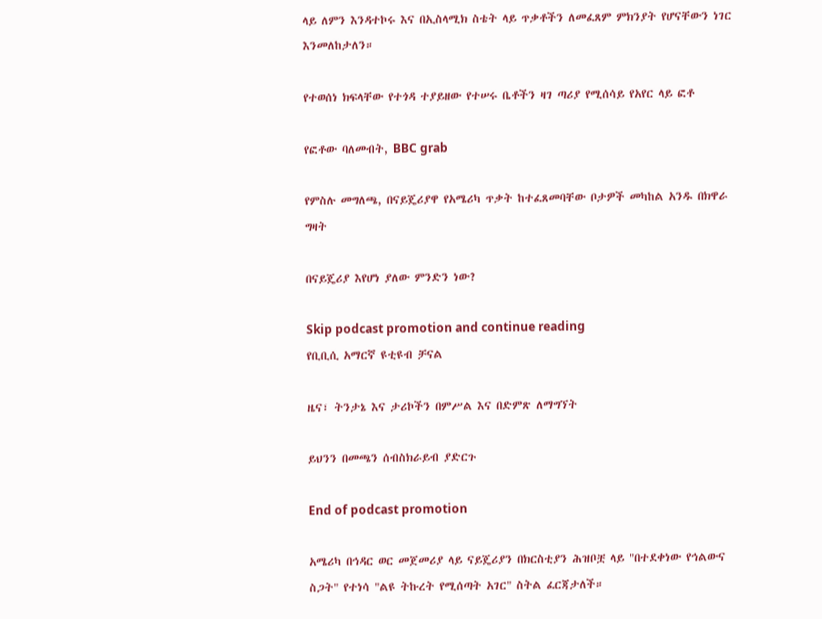ላይ ለምን እንዳተኮሩ እና በኢስላሚክ ስቴት ላይ ጥቃቶችን ለመፈጸም ምክንያት የሆናቸውን ነገር እንመለከታለን።

የተወሰነ ክፍላቸው የተጎዳ ተያይዘው የተሠሩ ቤቶችን ዛገ ጣሪያ የሚሰሳይ የአየር ላይ ፎቶ

የፎቶው ባለመብት, BBC grab

የምስሉ መግለጫ, በናይጄሪያዋ የአሜሪካ ጥቃት ከተፈጸመባቸው ቦታዎች መካከል አንዱ በክዋራ ግዛት

በናይጄሪያ እየሆነ ያለው ምንድን ነው?

Skip podcast promotion and continue reading
የቢቢሲ አማርኛ ዩቲዩብ ቻናል

ዜና፣ ትንታኔ እና ታሪኮችን በምሥል እና በድምጽ ለማግኘት

ይህንን በመጫን ሰብስክራይብ ያድርጉ

End of podcast promotion

አሜሪካ በኅዳር ወር መጀመሪያ ላይ ናይጄሪያን በክርስቲያን ሕዝቦቿ ላይ "በተደቀነው የኅልውና ስጋት" የተነሳ "ልዩ ትኩረት የሚሰጣት አገር" ስትል ፈርጃታለች።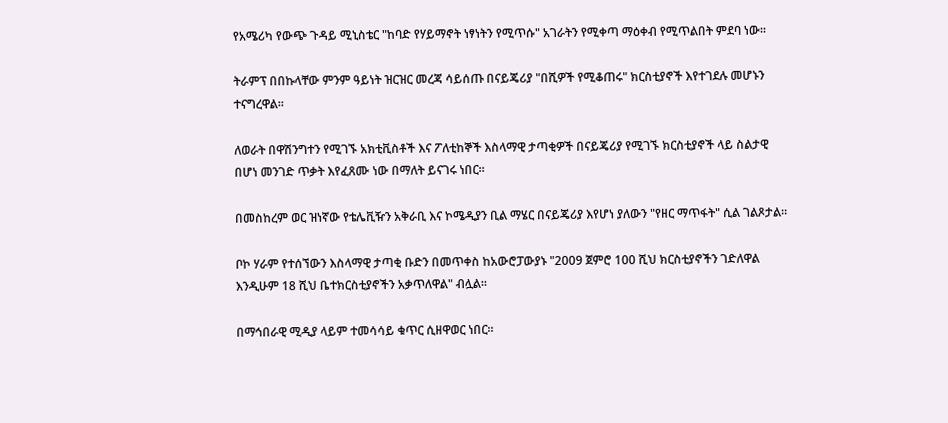የአሜሪካ የውጭ ጉዳይ ሚኒስቴር "ከባድ የሃይማኖት ነፃነትን የሚጥሱ" አገራትን የሚቀጣ ማዕቀብ የሚጥልበት ምደባ ነው።

ትራምፕ በበኩላቸው ምንም ዓይነት ዝርዝር መረጃ ሳይሰጡ በናይጄሪያ "በሺዎች የሚቆጠሩ" ክርስቲያኖች እየተገደሉ መሆኑን ተናግረዋል።

ለወራት በዋሽንግተን የሚገኙ አክቲቪስቶች እና ፖለቲከኞች እስላማዊ ታጣቂዎች በናይጄሪያ የሚገኙ ክርስቲያኖች ላይ ስልታዊ በሆነ መንገድ ጥቃት እየፈጸሙ ነው በማለት ይናገሩ ነበር።

በመስከረም ወር ዝነኛው የቴሌቪዥን አቅራቢ እና ኮሜዲያን ቢል ማሄር በናይጄሪያ እየሆነ ያለውን "የዘር ማጥፋት" ሲል ገልጾታል።

ቦኮ ሃራም የተሰኘውን እስላማዊ ታጣቂ ቡድን በመጥቀስ ከአውሮፓውያኑ "2009 ጀምሮ 100 ሺህ ክርስቲያኖችን ገድለዋል እንዲሁም 18 ሺህ ቤተክርስቲያኖችን አቃጥለዋል" ብሏል።

በማኅበራዊ ሚዲያ ላይም ተመሳሳይ ቁጥር ሲዘዋወር ነበር።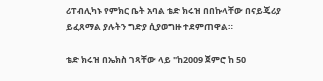ሪፐብሊካኑ የምክር ቤት አባል ቴድ ክሩዝ በበኩላቸው በናይጄሪያ ይፈጸማል ያሉትን ግድያ ሲያወግዙ ተደምጠዋል።

ቴድ ክሩዝ በኤክስ ገጻቸው ላይ "ከ2009 ጀምሮ ከ 50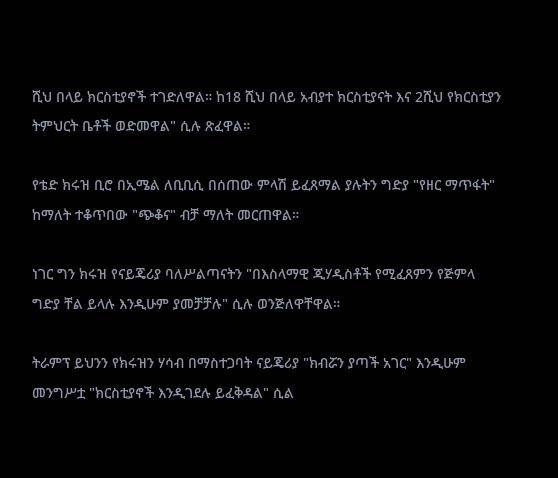ሺህ በላይ ክርስቲያኖች ተገድለዋል። ከ18 ሺህ በላይ አብያተ ክርስቲያናት እና 2ሺህ የክርስቲያን ትምህርት ቤቶች ወድመዋል" ሲሉ ጽፈዋል።

የቴድ ክሩዝ ቢሮ በኢሜል ለቢቢሲ በሰጠው ምላሽ ይፈጸማል ያሉትን ግድያ "የዘር ማጥፋት" ከማለት ተቆጥበው "ጭቆና" ብቻ ማለት መርጠዋል።

ነገር ግን ክሩዝ የናይጄሪያ ባለሥልጣናትን "በእስላማዊ ጂሃዲስቶች የሚፈጸምን የጅምላ ግድያ ቸል ይላሉ እንዲሁም ያመቻቻሉ" ሲሉ ወንጅለዋቸዋል።

ትራምፕ ይህንን የክሩዝን ሃሳብ በማስተጋባት ናይጄሪያ "ክብሯን ያጣች አገር" እንዲሁም መንግሥቷ "ክርስቲያኖች እንዲገደሉ ይፈቅዳል" ሲል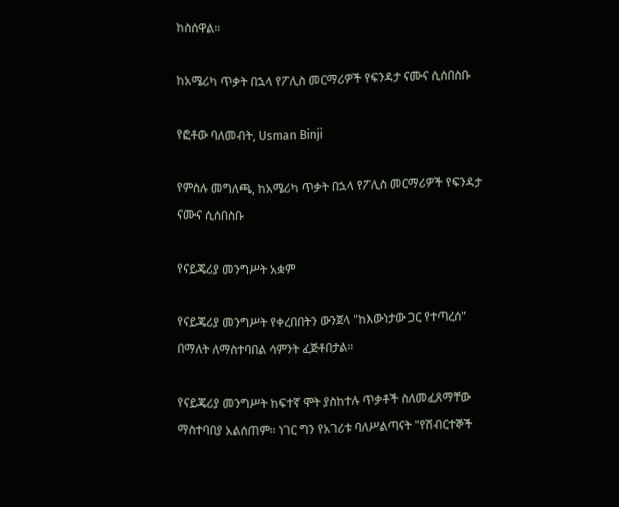ከስሰዋል።

ከአሜሪካ ጥቃት በኋላ የፖሊስ መርማሪዎች የፍንዳታ ናሙና ሲሰበስቡ

የፎቶው ባለመብት, Usman Binji

የምስሉ መግለጫ, ከአሜሪካ ጥቃት በኋላ የፖሊስ መርማሪዎች የፍንዳታ ናሙና ሲሰበስቡ

የናይጄሪያ መንግሥት አቋም

የናይጄሪያ መንግሥት የቀረበበትን ውንጀላ "ከእውነታው ጋር የተጣረሰ" በማለት ለማስተባበል ሳምንት ፈጅቶበታል።

የናይጄሪያ መንግሥት ከፍተኛ ሞት ያስከተሉ ጥቃቶች ስለመፈጸማቸው ማስተባበያ አልሰጠም። ነገር ግን የአገሪቱ ባለሥልጣናት "የሽብርተኞች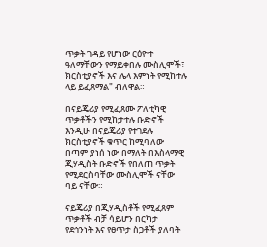ጥቃት ገዳይ የሆነው ርዕዮተ ዓለማቸውን የማይቀበሉ ሙስሊሞች፣ ክርስቲያኖች እና ሌላ እምነት የሚከተሉ ላይ ይፈጸማል" ብለዋል።

በናይጄሪያ የሚፈጸሙ ፖለቲካዊ ጥቃቶችን የሚከታተሉ ቡድኖች እንዲሁ በናይጄሪያ የተገደሉ ክርስቲያኖች ቁጥር ከሚባለው በጣም ያነሰ ነው በማለት በእስላማዊ ጂሃዲስት ቡድኖች የበለጠ ጥቃት የሚደርስባቸው ሙስሊሞች ናቸው ባይ ናቸው።

ናይጄሪያ በጂሃዲስቶች የሚፈጸም ጥቃቶች ብቻ ሳይሆን በርካታ የደኅንነት እና የፀጥታ ስጋቶች ያለባት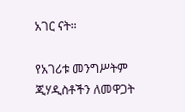አገር ናት።

የአገሪቱ መንግሥትም ጂሃዲስቶችን ለመዋጋት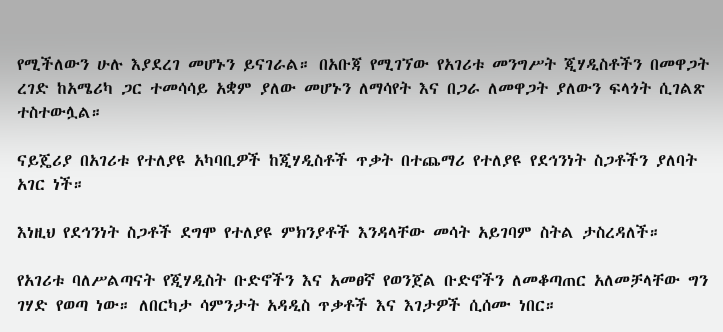የሚችለውን ሁሉ እያደረገ መሆኑን ይናገራል። በአቡጃ የሚገኘው የአገሪቱ መንግሥት ጂሃዲስቶችን በመዋጋት ረገድ ከአሜሪካ ጋር ተመሳሳይ አቋም ያለው መሆኑን ለማሳየት እና በጋራ ለመዋጋት ያለውን ፍላጎት ሲገልጽ ተስተውሏል።

ናይጄሪያ በአገሪቱ የተለያዩ አካባቢዎች ከጂሃዲስቶች ጥቃት በተጨማሪ የተለያዩ የደኅንነት ስጋቶችን ያለባት አገር ነች።

እነዚህ የደኅንነት ስጋቶች ደግሞ የተለያዩ ምክንያቶች እንዳላቸው መሳት አይገባም ስትል ታስረዳለች።

የአገሪቱ ባለሥልጣናት የጂሃዲስት ቡድኖችን እና አመፀኛ የወንጀል ቡድኖችን ለመቆጣጠር አለመቻላቸው ግን ገሃድ የወጣ ነው። ለበርካታ ሳምንታት አዳዲስ ጥቃቶች እና እገታዎች ሲሰሙ ነበር።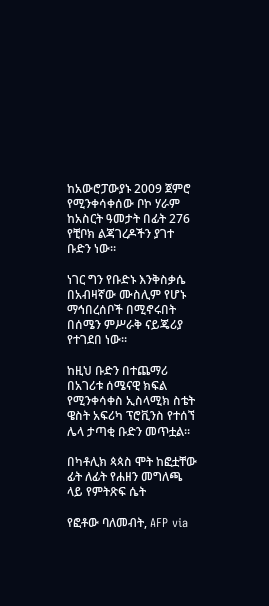ከአውሮፓውያኑ 2009 ጀምሮ የሚንቀሳቀሰው ቦኮ ሃራም ከአስርት ዓመታት በፊት 276 የቺቦክ ልጃገረዶችን ያገተ ቡድን ነው።

ነገር ግን የቡድኑ እንቅስቃሴ በአብዛኛው ሙስሊም የሆኑ ማኅበረሰቦች በሚኖሩበት በሰሜን ምሥራቅ ናይጄሪያ የተገደበ ነው።

ከዚህ ቡድን በተጨማሪ በአገሪቱ ሰሜናዊ ክፍል የሚንቀሳቀስ ኢስላሚክ ስቴት ዌስት አፍሪካ ፕሮቪንስ የተሰኘ ሌላ ታጣቂ ቡድን መጥቷል።

በካቶሊክ ጳጳስ ሞት ከፎቷቸው ፊት ለፊት የሐዘን መግለጫ ላይ የምትጽፍ ሴት

የፎቶው ባለመብት, AFP via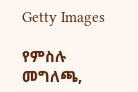Getty Images

የምስሉ መግለጫ,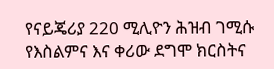የናይጄሪያ 220 ሚሊዮን ሕዝብ ገሚሱ የእስልምና እና ቀሪው ደግሞ ክርስትና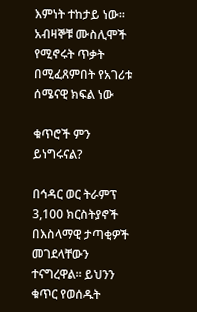እምነት ተከታይ ነው። አብዛኞቹ ሙስሊሞች የሚኖሩት ጥቃት በሚፈጸምበት የአገሪቱ ሰሜናዊ ክፍል ነው

ቁጥሮች ምን ይነግሩናል?

በኅዳር ወር ትራምፕ 3,100 ክርስትያኖች በእስላማዊ ታጣቂዎች መገደላቸውን ተናግረዋል። ይህንን ቁጥር የወሰዱት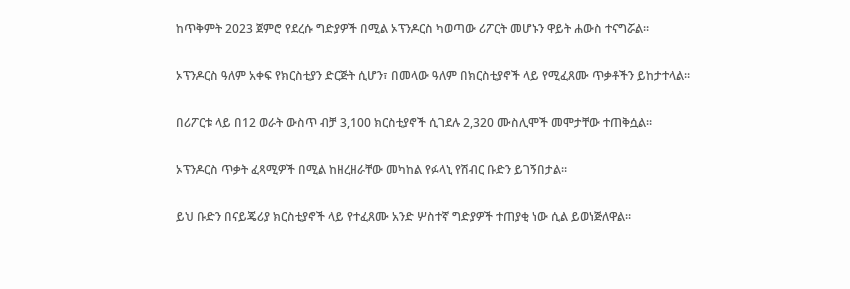ከጥቅምት 2023 ጀምሮ የደረሱ ግድያዎች በሚል ኦፕንዶርስ ካወጣው ሪፖርት መሆኑን ዋይት ሐውስ ተናግሯል።

ኦፕንዶርስ ዓለም አቀፍ የክርስቲያን ድርጅት ሲሆን፣ በመላው ዓለም በክርስቲያኖች ላይ የሚፈጸሙ ጥቃቶችን ይከታተላል።

በሪፖርቱ ላይ በ12 ወራት ውስጥ ብቻ 3,100 ክርስቲያኖች ሲገደሉ 2,320 ሙስሊሞች መሞታቸው ተጠቅሷል።

ኦፕንዶርስ ጥቃት ፈጻሚዎች በሚል ከዘረዘራቸው መካከል የፉላኒ የሽብር ቡድን ይገኝበታል።

ይህ ቡድን በናይጄሪያ ክርስቲያኖች ላይ የተፈጸሙ አንድ ሦስተኛ ግድያዎች ተጠያቂ ነው ሲል ይወነጅለዋል።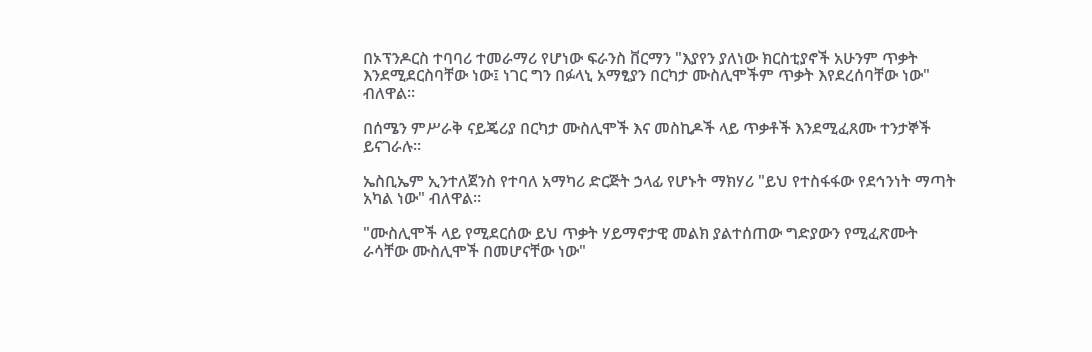በኦፕንዶርስ ተባባሪ ተመራማሪ የሆነው ፍራንስ ቨርማን "እያየን ያለነው ክርስቲያኖች አሁንም ጥቃት እንደሚደርስባቸው ነው፤ ነገር ግን በፉላኒ አማፂያን በርካታ ሙስሊሞችም ጥቃት እየደረሰባቸው ነው" ብለዋል።

በሰሜን ምሥራቅ ናይጄሪያ በርካታ ሙስሊሞች እና መስኪዶች ላይ ጥቃቶች እንደሚፈጸሙ ተንታኞች ይናገራሉ።

ኤስቢኤም ኢንተለጀንስ የተባለ አማካሪ ድርጅት ኃላፊ የሆኑት ማክሃሪ "ይህ የተስፋፋው የደኅንነት ማጣት አካል ነው" ብለዋል።

"ሙስሊሞች ላይ የሚደርሰው ይህ ጥቃት ሃይማኖታዊ መልክ ያልተሰጠው ግድያውን የሚፈጽሙት ራሳቸው ሙስሊሞች በመሆናቸው ነው"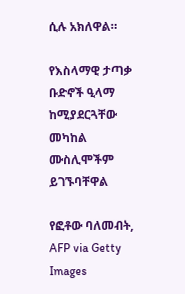ሲሉ አክለዋል።

የእስላማዊ ታጣቃ ቡድኖች ዒላማ ከሚያደርጓቸው መካከል ሙስሊሞችም ይገኙባቸዋል

የፎቶው ባለመብት, AFP via Getty Images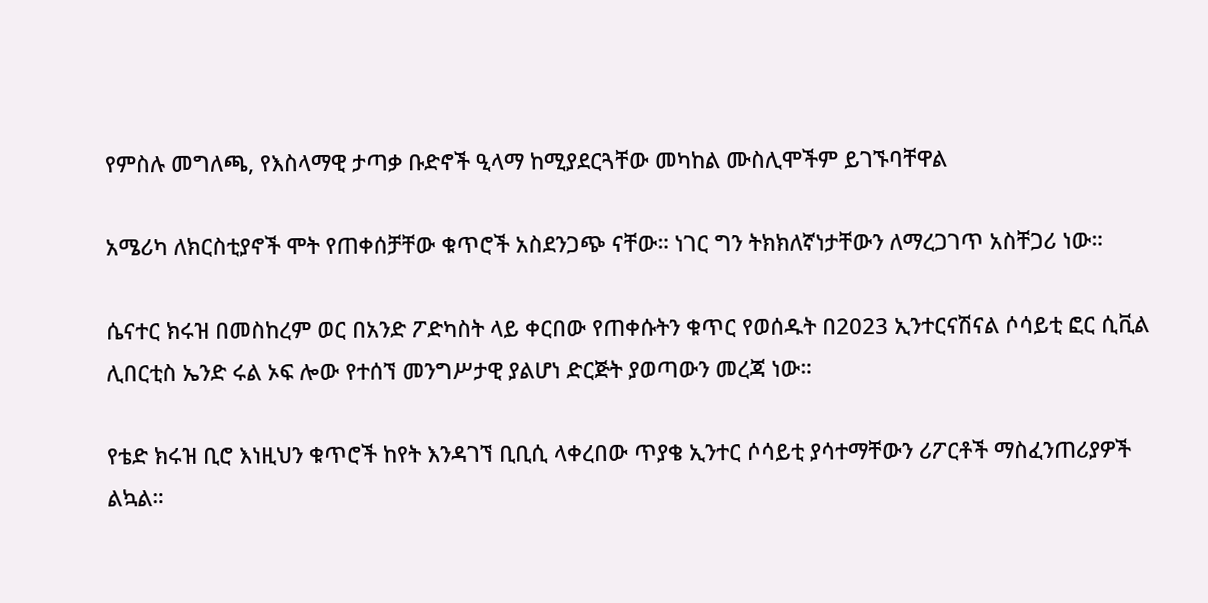የምስሉ መግለጫ, የእስላማዊ ታጣቃ ቡድኖች ዒላማ ከሚያደርጓቸው መካከል ሙስሊሞችም ይገኙባቸዋል

አሜሪካ ለክርስቲያኖች ሞት የጠቀሰቻቸው ቁጥሮች አስደንጋጭ ናቸው። ነገር ግን ትክክለኛነታቸውን ለማረጋገጥ አስቸጋሪ ነው።

ሴናተር ክሩዝ በመስከረም ወር በአንድ ፖድካስት ላይ ቀርበው የጠቀሱትን ቁጥር የወሰዱት በ2023 ኢንተርናሽናል ሶሳይቲ ፎር ሲቪል ሊበርቲስ ኤንድ ሩል ኦፍ ሎው የተሰኘ መንግሥታዊ ያልሆነ ድርጅት ያወጣውን መረጃ ነው።

የቴድ ክሩዝ ቢሮ እነዚህን ቁጥሮች ከየት እንዳገኘ ቢቢሲ ላቀረበው ጥያቄ ኢንተር ሶሳይቲ ያሳተማቸውን ሪፖርቶች ማስፈንጠሪያዎች ልኳል።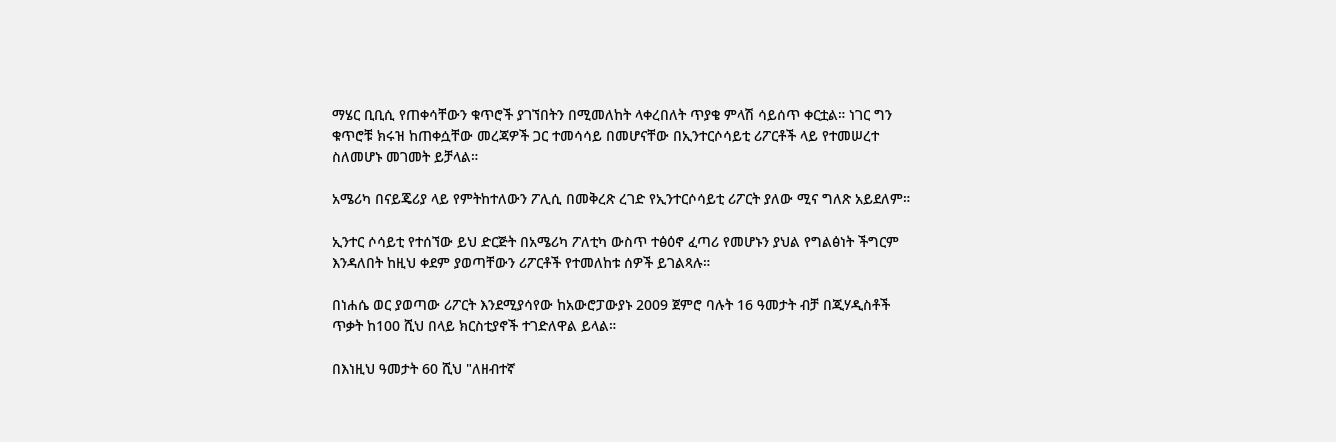ማሄር ቢቢሲ የጠቀሳቸውን ቁጥሮች ያገኘበትን በሚመለከት ላቀረበለት ጥያቄ ምላሽ ሳይሰጥ ቀርቷል። ነገር ግን ቁጥሮቹ ክሩዝ ከጠቀሷቸው መረጃዎች ጋር ተመሳሳይ በመሆናቸው በኢንተርሶሳይቲ ሪፖርቶች ላይ የተመሠረተ ስለመሆኑ መገመት ይቻላል።

አሜሪካ በናይጄሪያ ላይ የምትከተለውን ፖሊሲ በመቅረጽ ረገድ የኢንተርሶሳይቲ ሪፖርት ያለው ሚና ግለጽ አይደለም።

ኢንተር ሶሳይቲ የተሰኘው ይህ ድርጅት በአሜሪካ ፖለቲካ ውስጥ ተፅዕኖ ፈጣሪ የመሆኑን ያህል የግልፅነት ችግርም እንዳለበት ከዚህ ቀደም ያወጣቸውን ሪፖርቶች የተመለከቱ ሰዎች ይገልጻሉ።

በነሐሴ ወር ያወጣው ሪፖርት እንደሚያሳየው ከአውሮፓውያኑ 2009 ጀምሮ ባሉት 16 ዓመታት ብቻ በጂሃዲስቶች ጥቃት ከ100 ሺህ በላይ ክርስቲያኖች ተገድለዋል ይላል።

በእነዚህ ዓመታት 60 ሺህ "ለዘብተኛ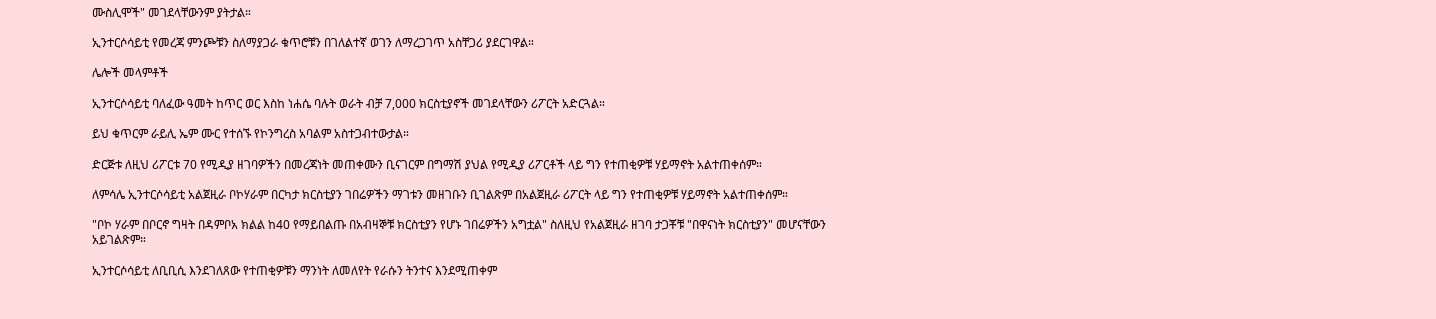ሙስሊሞች" መገደላቸውንም ያትታል።

ኢንተርሶሳይቲ የመረጃ ምንጮቹን ስለማያጋራ ቁጥሮቹን በገለልተኛ ወገን ለማረጋገጥ አስቸጋሪ ያደርገዋል።

ሌሎች መላምቶች

ኢንተርሶሳይቲ ባለፈው ዓመት ከጥር ወር እስከ ነሐሴ ባሉት ወራት ብቻ 7,000 ክርስቲያኖች መገደላቸውን ሪፖርት አድርጓል።

ይህ ቁጥርም ራይሊ ኤም ሙር የተሰኙ የኮንግረስ አባልም አስተጋብተውታል።

ድርጅቱ ለዚህ ሪፖርቱ 70 የሚዲያ ዘገባዎችን በመረጃነት መጠቀሙን ቢናገርም በግማሽ ያህል የሚዲያ ሪፖርቶች ላይ ግን የተጠቂዎቹ ሃይማኖት አልተጠቀሰም።

ለምሳሌ ኢንተርሶሳይቲ አልጀዚራ ቦኮሃራም በርካታ ክርስቲያን ገበሬዎችን ማገቱን መዘገቡን ቢገልጽም በአልጀዚራ ሪፖርት ላይ ግን የተጠቂዎቹ ሃይማኖት አልተጠቀሰም።

"ቦኮ ሃራም በቦርኖ ግዛት በዳምቦአ ክልል ከ40 የማይበልጡ በአብዛኞቹ ክርስቲያን የሆኑ ገበሬዎችን አግቷል" ስለዚህ የአልጀዚራ ዘገባ ታጋቾቹ "በዋናነት ክርስቲያን" መሆናቸውን አይገልጽም።

ኢንተርሶሳይቲ ለቢቢሲ እንደገለጸው የተጠቂዎቹን ማንነት ለመለየት የራሱን ትንተና እንደሚጠቀም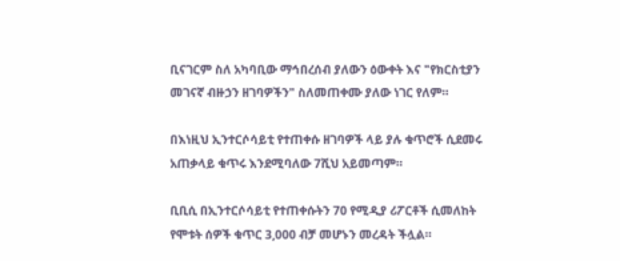ቢናገርም ስለ አካባቢው ማኅበረሰብ ያለውን ዕውቀት እና "የክርስቲያን መገናኛ ብዙኃን ዘገባዎችን" ስለመጠቀሙ ያለው ነገር የለም።

በእነዚህ ኢንተርሶሳይቲ የተጠቀሱ ዘገባዎች ላይ ያሉ ቁጥሮች ሲደመሩ አጠቃላይ ቁጥሩ እንደሚባለው 7ሺህ አይመጣም።

ቢቢሲ በኢንተርሶሳይቲ የተጠቀሱትን 70 የሚዲያ ሪፖርቶች ሲመለከት የሞቱት ሰዎች ቁጥር 3,000 ብቻ መሆኑን መረዳት ችሏል።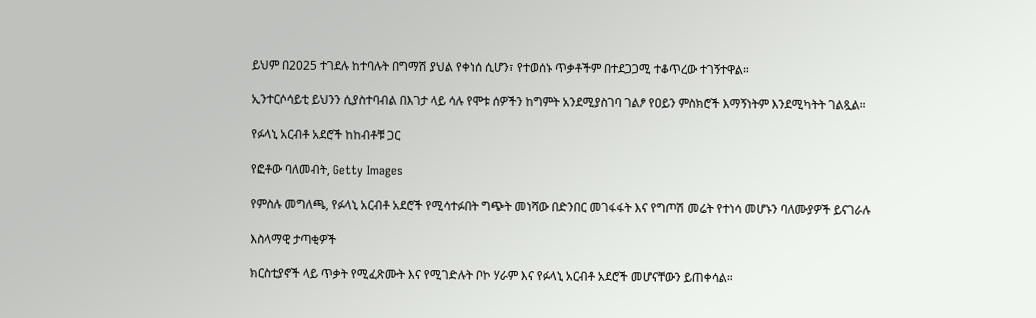ይህም በ2025 ተገደሉ ከተባሉት በግማሽ ያህል የቀነሰ ሲሆን፣ የተወሰኑ ጥቃቶችም በተደጋጋሚ ተቆጥረው ተገኝተዋል።

ኢንተርሶሳይቲ ይህንን ሲያስተባብል በእገታ ላይ ሳሉ የሞቱ ሰዎችን ከግምት አንደሚያስገባ ገልፆ የዐይን ምስክሮች እማኝነትም እንደሚካትት ገልጿል።

የፉላኒ አርብቶ አደሮች ከከብቶቹ ጋር

የፎቶው ባለመብት, Getty Images

የምስሉ መግለጫ, የፉላኒ አርብቶ አደሮች የሚሳተፉበት ግጭት መነሻው በድንበር መገፋፋት እና የግጦሽ መሬት የተነሳ መሆኑን ባለሙያዎች ይናገራሉ

እስላማዊ ታጣቂዎች

ክርስቲያኖች ላይ ጥቃት የሚፈጽሙት እና የሚገድሉት ቦኮ ሃራም እና የፉላኒ አርብቶ አደሮች መሆናቸውን ይጠቀሳል።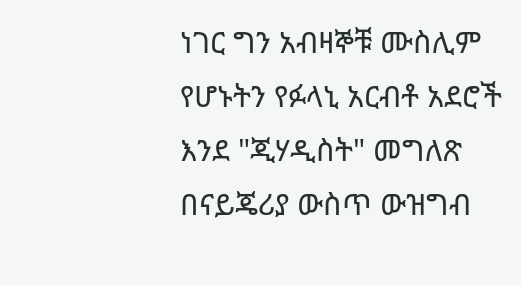ነገር ግን አብዛኞቹ ሙስሊም የሆኑትን የፉላኒ አርብቶ አደሮች እንደ "ጂሃዲስት" መግለጽ በናይጄሪያ ውስጥ ውዝግብ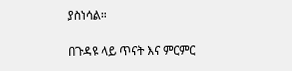ያስነሳል።

በጉዳዩ ላይ ጥናት እና ምርምር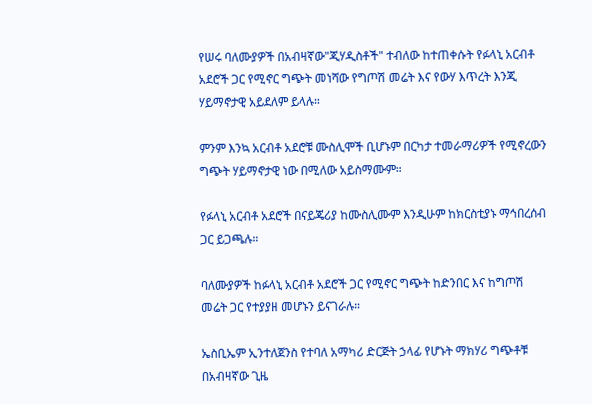የሠሩ ባለሙያዎች በአብዛኛው"ጂሃዲስቶች" ተብለው ከተጠቀሱት የፉላኒ አርብቶ አደሮች ጋር የሚኖር ግጭት መነሻው የግጦሽ መሬት እና የውሃ እጥረት እንጂ ሃይማኖታዊ አይደለም ይላሉ።

ምንም እንኳ አርብቶ አደሮቹ ሙስሊሞች ቢሆኑም በርካታ ተመራማሪዎች የሚኖረውን ግጭት ሃይማኖታዊ ነው በሚለው አይስማሙም።

የፉላኒ አርብቶ አደሮች በናይጄሪያ ከሙስሊሙም እንዲሁም ከክርስቲያኑ ማኅበረሰብ ጋር ይጋጫሉ።

ባለሙያዎች ከፉላኒ አርብቶ አደሮች ጋር የሚኖር ግጭት ከድንበር እና ከግጦሽ መሬት ጋር የተያያዘ መሆኑን ይናገራሉ።

ኤስቢኤም ኢንተለጀንስ የተባለ አማካሪ ድርጅት ኃላፊ የሆኑት ማክሃሪ ግጭቶቹ በአብዛኛው ጊዜ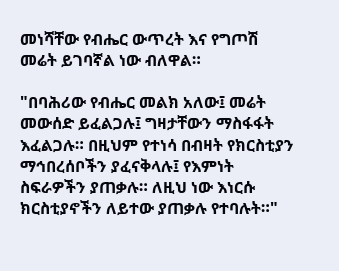መነሻቸው የብሔር ውጥረት እና የግጦሽ መሬት ይገባኛል ነው ብለዋል።

"በባሕሪው የብሔር መልክ አለው፤ መሬት መውሰድ ይፈልጋሉ፤ ግዛታቸውን ማስፋፋት እፈልጋሉ። በዚህም የተነሳ በብዛት የክርስቲያን ማኅበረሰቦችን ያፈናቅላሉ፤ የእምነት ስፍራዎችን ያጠቃሉ። ለዚህ ነው እነርሱ ክርስቲያኖችን ለይተው ያጠቃሉ የተባሉት።"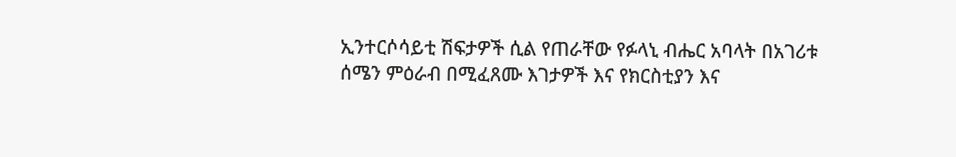ኢንተርሶሳይቲ ሽፍታዎች ሲል የጠራቸው የፉላኒ ብሔር አባላት በአገሪቱ ሰሜን ምዕራብ በሚፈጸሙ እገታዎች እና የክርስቲያን እና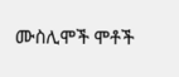ሙስሊሞች ሞቶች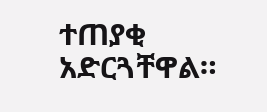ተጠያቂ አድርጓቸዋል።